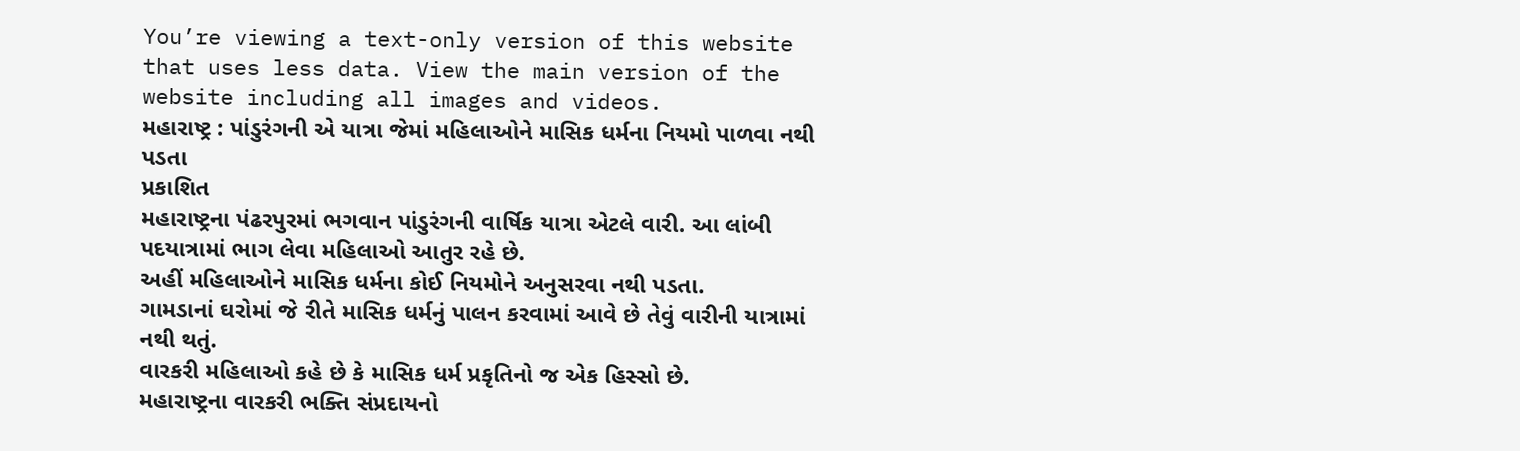You’re viewing a text-only version of this website that uses less data. View the main version of the website including all images and videos.
મહારાષ્ટ્ર : પાંડુરંગની એ યાત્રા જેમાં મહિલાઓને માસિક ધર્મના નિયમો પાળવા નથી પડતા
પ્રકાશિત
મહારાષ્ટ્રના પંઢરપુરમાં ભગવાન પાંડુરંગની વાર્ષિક યાત્રા એટલે વારી. આ લાંબી પદયાત્રામાં ભાગ લેવા મહિલાઓ આતુર રહે છે.
અહીં મહિલાઓને માસિક ધર્મના કોઈ નિયમોને અનુસરવા નથી પડતા.
ગામડાનાં ઘરોમાં જે રીતે માસિક ધર્મનું પાલન કરવામાં આવે છે તેવું વારીની યાત્રામાં નથી થતું.
વારકરી મહિલાઓ કહે છે કે માસિક ધર્મ પ્રકૃતિનો જ એક હિસ્સો છે.
મહારાષ્ટ્રના વારકરી ભક્તિ સંપ્રદાયનો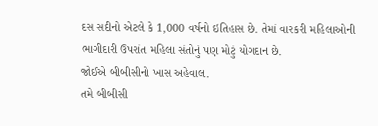દસ સદીનો એટલે કે 1,000 વર્ષનો ઇતિહાસ છે. તેમાં વારકરી મહિલાઓની ભાગીદારી ઉપરાંત મહિલા સંતોનું પણ મોટું યોગદાન છે.
જોઈએ બીબીસીનો ખાસ અહેવાલ.
તમે બીબીસી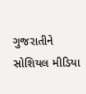ગુજરાતીને સોશિયલ મીડિયા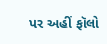પર અહીં ફૉલો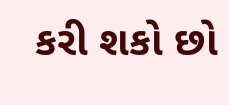કરી શકો છો